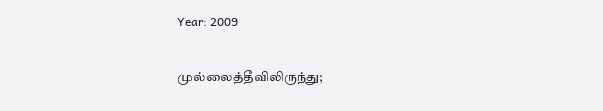Year: 2009

முல்லைத்தீவிலிருந்து;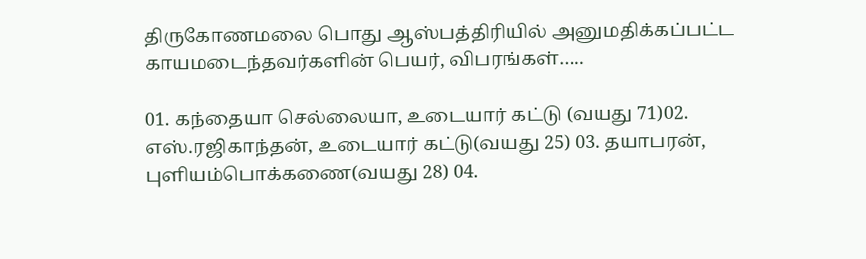திருகோணமலை பொது ஆஸ்பத்திரியில் அனுமதிக்கப்பட்ட காயமடைந்தவர்களின் பெயர், விபரங்கள்…..

01. கந்தையா செல்லையா, உடையார் கட்டு (வயது 71)02. எஸ்.ரஜிகாந்தன், உடையார் கட்டு(வயது 25) 03. தயாபரன், புளியம்பொக்கணை(வயது 28) 04.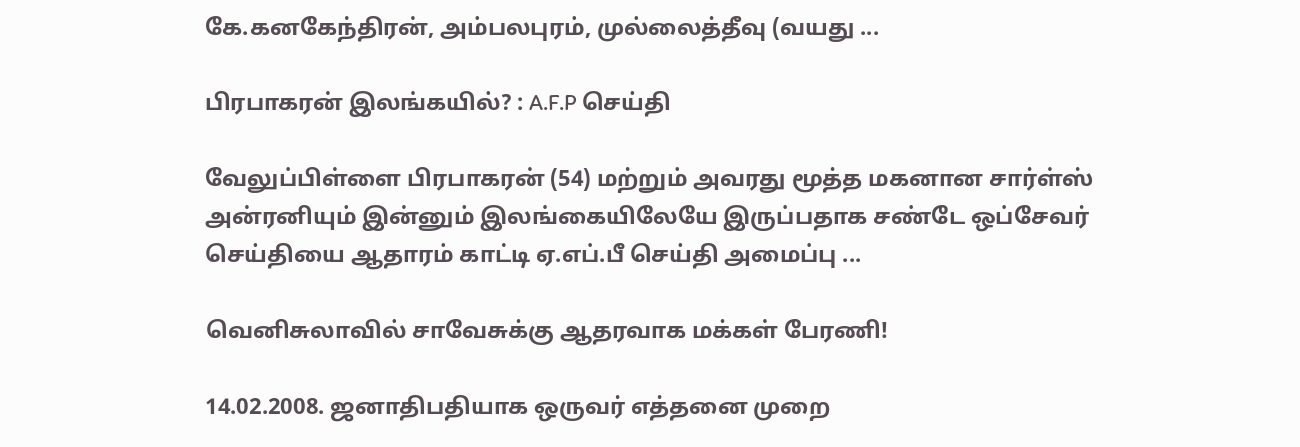கே.கனகேந்திரன், அம்பலபுரம், முல்லைத்தீவு (வயது ...

பிரபாகரன் இலங்கயில்? : A.F.P செய்தி

வேலுப்பிள்ளை பிரபாகரன் (54) மற்றும் அவரது மூத்த மகனான சார்ள்ஸ் அன்ரனியும் இன்னும் இலங்கையிலேயே இருப்பதாக சண்டே ஒப்சேவர் செய்தியை ஆதாரம் காட்டி ஏ.எப்.பீ செய்தி அமைப்பு ...

வெனிசுலாவில் சாவேசுக்கு ஆதரவாக மக்கள் பேரணி!

14.02.2008. ஜனாதிபதியாக ஒருவர் எத்தனை முறை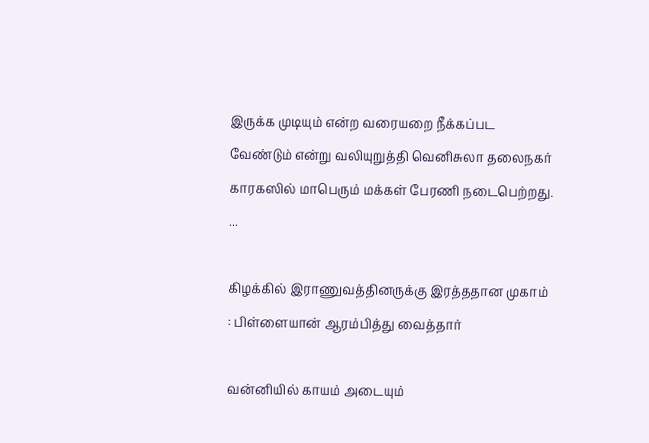இருக்க முடியும் என்ற வரையறை நீக்கப்பட வேண்டும் என்று வலியுறுத்தி வெனிசுலா தலைநகர் காரகஸில் மாபெரும் மக்கள் பேரணி நடைபெற்றது. ...

கிழக்கில் இராணுவத்தினருக்கு இரத்ததான முகாம் : பிள்ளையான் ஆரம்பித்து வைத்தார்

வன்னியில் காயம் அடையும்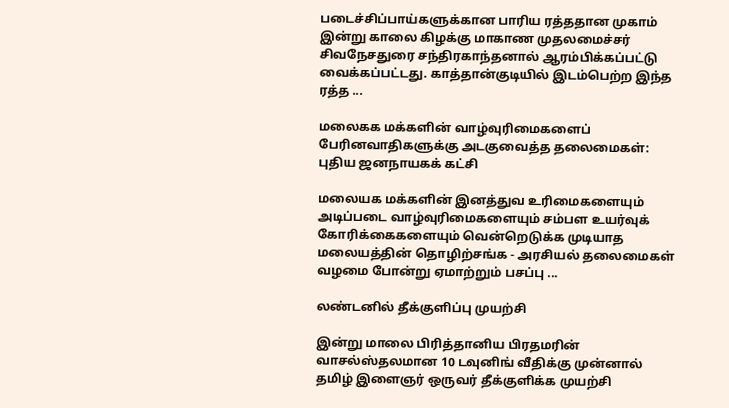படைச்சிப்பாய்களுக்கான பாரிய ரத்ததான முகாம் இன்று காலை கிழக்கு மாகாண முதலமைச்சர் சிவநேசதுரை சந்திரகாந்தனால் ஆரம்பிக்கப்பட்டு வைக்கப்பட்டது. காத்தான்குடியில் இடம்பெற்ற இந்த ரத்த ...

மலைகக மக்களின் வாழ்வுரிமைகளைப் பேரினவாதிகளுக்கு அடகுவைத்த தலைமைகள்: புதிய ஜனநாயகக் கட்சி

மலையக மக்களின் இனத்துவ உரிமைகளையும் அடிப்படை வாழ்வுரிமைகளையும் சம்பள உயர்வுக் கோரிக்கைகளையும் வென்றெடுக்க முடியாத மலையத்தின் தொழிற்சங்க - அரசியல் தலைமைகள் வழமை போன்று ஏமாற்றும் பசப்பு ...

லண்டனில் தீக்குளிப்பு முயற்சி

இன்று மாலை பிரித்தானிய பிரதமரின் வாசல்ஸ்தலமான 10 டவுனிங் வீதிக்கு முன்னால் தமிழ் இளைஞர் ஒருவர் தீக்குளிக்க முயற்சி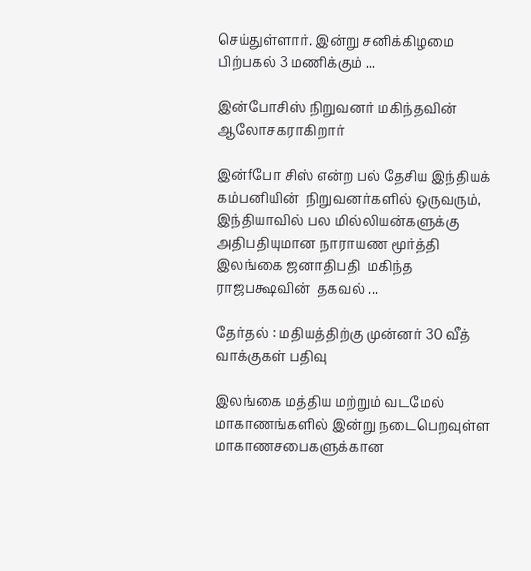செய்துள்ளார். இன்று சனிக்கிழமை பிற்பகல் 3 மணிக்கும் ...

இன்போசிஸ் நிறுவனர் மகிந்தவின் ஆலோசகராகிறார்

இன்fபோ சிஸ் என்ற பல் தேசிய இந்தியக்  கம்பனியின்  நிறுவனர்களில் ஒருவரும், இந்தியாவில் பல மில்லியன்களுக்கு  அதிபதியுமான நாராயண மூர்த்தி இலங்கை ஜனாதிபதி  மகிந்த ராஜபக்ஷவின்  தகவல் ...

தேர்தல் : மதியத்திற்கு முன்னர் 30 வீத் வாக்குகள் பதிவு

இலங்கை மத்திய மற்றும் வடமேல் மாகாணங்களில் இன்று நடைபெறவுள்ள மாகாணசபைகளுக்கான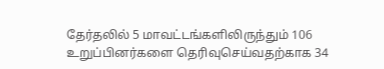தேர்தலில் 5 மாவட்டங்களிலிருந்தும் 106 உறுப்பினர்களை தெரிவுசெய்வதற்காக 34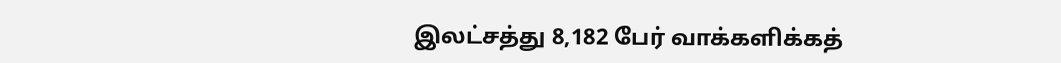இலட்சத்து 8,182 பேர் வாக்களிக்கத்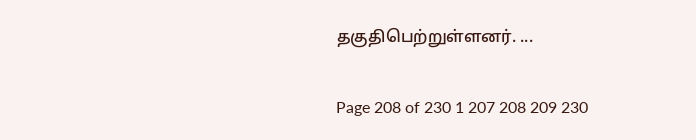தகுதிபெற்றுள்ளனர். ...

Page 208 of 230 1 207 208 209 230